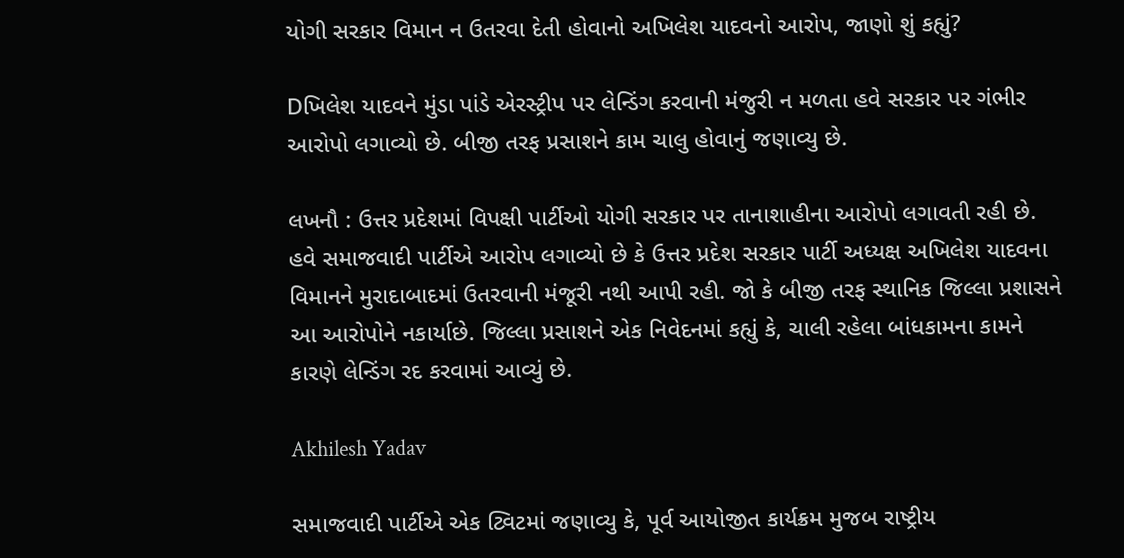યોગી સરકાર વિમાન ન ઉતરવા દેતી હોવાનો અખિલેશ યાદવનો આરોપ, જાણો શું કહ્યું?

Dખિલેશ યાદવને મુંડા પાંડે એરસ્ટ્રીપ પર લેન્ડિંગ કરવાની મંજુરી ન મળતા હવે સરકાર પર ગંભીર આરોપો લગાવ્યો છે. બીજી તરફ પ્રસાશને કામ ચાલુ હોવાનું જણાવ્યુ છે.

લખનૌ : ઉત્તર પ્રદેશમાં વિપક્ષી પાર્ટીઓ યોગી સરકાર પર તાનાશાહીના આરોપો લગાવતી રહી છે. હવે સમાજવાદી પાર્ટીએ આરોપ લગાવ્યો છે કે ઉત્તર પ્રદેશ સરકાર પાર્ટી અધ્યક્ષ અખિલેશ યાદવના વિમાનને મુરાદાબાદમાં ઉતરવાની મંજૂરી નથી આપી રહી. જો કે બીજી તરફ સ્થાનિક જિલ્લા પ્રશાસને આ આરોપોને નકાર્યાછે. જિલ્લા પ્રસાશને એક નિવેદનમાં કહ્યું કે, ચાલી રહેલા બાંધકામના કામને કારણે લેન્ડિંગ રદ કરવામાં આવ્યું છે.

Akhilesh Yadav

સમાજવાદી પાર્ટીએ એક ટ્વિટમાં જણાવ્યુ કે, પૂર્વ આયોજીત કાર્યક્રમ મુજબ રાષ્ટ્રીય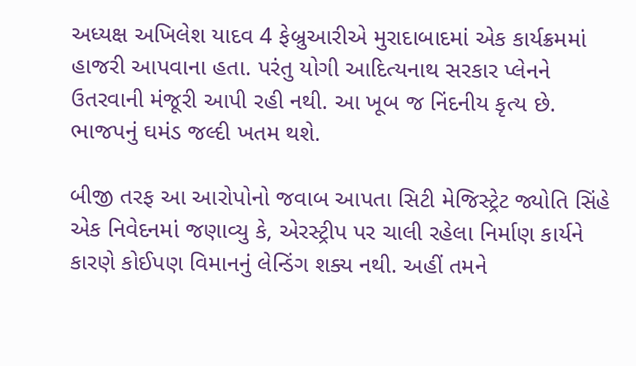અધ્યક્ષ અખિલેશ યાદવ 4 ફેબ્રુઆરીએ મુરાદાબાદમાં એક કાર્યક્રમમાં હાજરી આપવાના હતા. પરંતુ યોગી આદિત્યનાથ સરકાર પ્લેનને ઉતરવાની મંજૂરી આપી રહી નથી. આ ખૂબ જ નિંદનીય કૃત્ય છે. ભાજપનું ઘમંડ જલ્દી ખતમ થશે.

બીજી તરફ આ આરોપોનો જવાબ આપતા સિટી મેજિસ્ટ્રેટ જ્યોતિ સિંહે એક નિવેદનમાં જણાવ્યુ કે, એરસ્ટ્રીપ પર ચાલી રહેલા નિર્માણ કાર્યને કારણે કોઈપણ વિમાનનું લેન્ડિંગ શક્ય નથી. અહીં તમને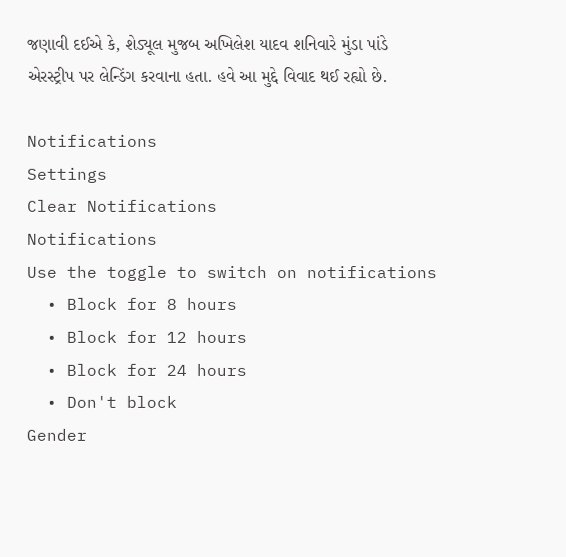જણાવી દઈએ કે, શેડ્યૂલ મુજબ અખિલેશ યાદવ શનિવારે મુંડા પાંડે એરસ્ટ્રીપ પર લેન્ડિંગ કરવાના હતા. હવે આ મુદ્દે વિવાદ થઈ રહ્યો છે.

Notifications
Settings
Clear Notifications
Notifications
Use the toggle to switch on notifications
  • Block for 8 hours
  • Block for 12 hours
  • Block for 24 hours
  • Don't block
Gender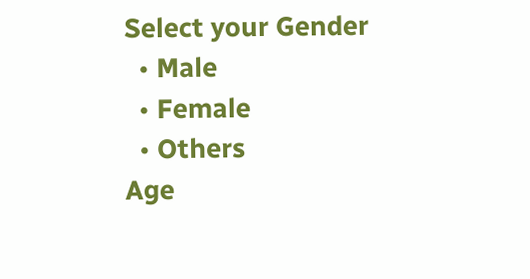Select your Gender
  • Male
  • Female
  • Others
Age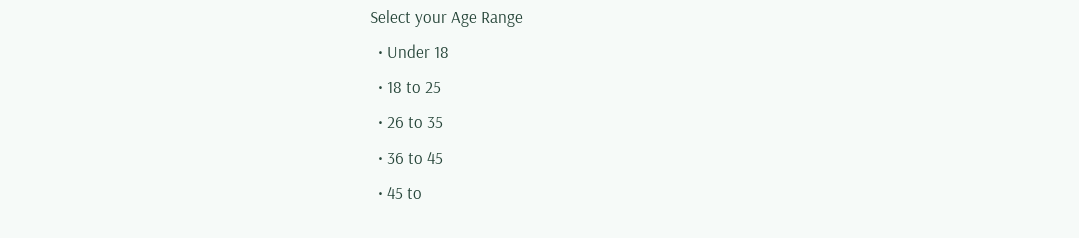Select your Age Range
  • Under 18
  • 18 to 25
  • 26 to 35
  • 36 to 45
  • 45 to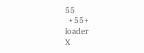55
  • 55+
loader
X